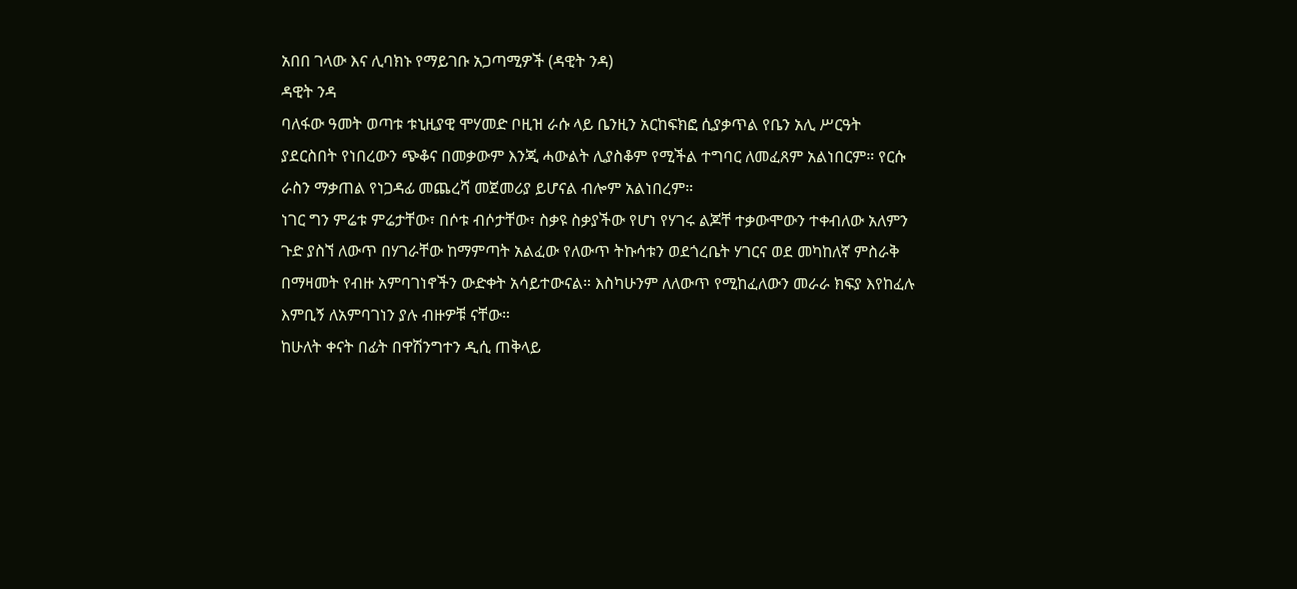አበበ ገላው እና ሊባክኑ የማይገቡ አጋጣሚዎች (ዳዊት ንዳ)
ዳዊት ንዳ
ባለፋው ዓመት ወጣቱ ቱኒዚያዊ ሞሃመድ ቦዚዝ ራሱ ላይ ቤንዚን አርከፍክፎ ሲያቃጥል የቤን አሊ ሥርዓት ያደርስበት የነበረውን ጭቆና በመቃውም እንጂ ሓውልት ሊያስቆም የሚችል ተግባር ለመፈጸም አልነበርም። የርሱ ራስን ማቃጠል የነጋዳፊ መጨረሻ መጀመሪያ ይሆናል ብሎም አልነበረም።
ነገር ግን ምሬቱ ምሬታቸው፣ በሶቱ ብሶታቸው፣ ስቃዩ ስቃያችው የሆነ የሃገሩ ልጆቸ ተቃውሞውን ተቀብለው አለምን ጉድ ያስኘ ለውጥ በሃገራቸው ከማምጣት አልፈው የለውጥ ትኩሳቱን ወደጎረቤት ሃገርና ወደ መካከለኛ ምስራቅ በማዛመት የብዙ አምባገነኖችን ውድቀት አሳይተውናል። እስካሁንም ለለውጥ የሚከፈለውን መራራ ክፍያ እየከፈሉ እምቢኝ ለአምባገነን ያሉ ብዙዎቹ ናቸው።
ከሁለት ቀናት በፊት በዋሽንግተን ዲሲ ጠቅላይ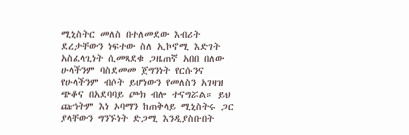ሚኒስትር መለስ በተለመደው እብሪት ደረታቸውን ነፍተው ስለ ኢኮኖሚ እድገት አስፈላጊነት ሲመጻደቁ ጋዜጠኛ አበበ በለው ሁላችንም ባስደመመ ጀግንነት የርሱንና የሁላችንም ብሶት ይሆነውን የመለስን አገዛዝ ጭቆና በአደባባይ ጮክ ብሎ ተናግሯል። ይህ ጩኀትም እነ ኦባማን ከጠቅላይ ሚኒስትሩ ጋር ያላቸውን ግንኙነት ድጋሚ እንዲያስቡበት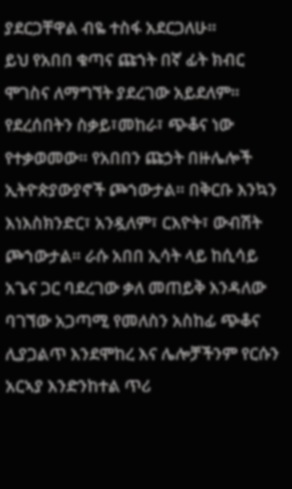ያደርጋቸዋል ብዬ ተስፋ አደርጋለሁ።
ይህ የአበበ ቁጣና ጩኀት በኛ ፊት ክብር ሞገስና ለማግኘት ያደረገው አይደለም። የደረሰበትን ስቃይ፣መከራ፣ ጭቆና ነው የተቃወመው። የአበበን ጩኃት በዙሌሎች ኢትዮጵያውያኖች ጮኀውታል። በቅርቡ እንኳን እነእስክንድር፣ አንዷለም፣ ርእዮት፣ ውብሽት ጮኀውታል። ራሱ አበበ ኢሳት ላይ ከሲሳይ አጌና ጋር ባደረገው ቃለ መጠይቅ እንዳለው ባገኘው አጋጣሚ የመለስን አስከፊ ጭቆና ሊያጋልጥ እንደሞከረ እና ሌሎቻችንም የርሱን አርኣያ እንድንከተል ጥሪ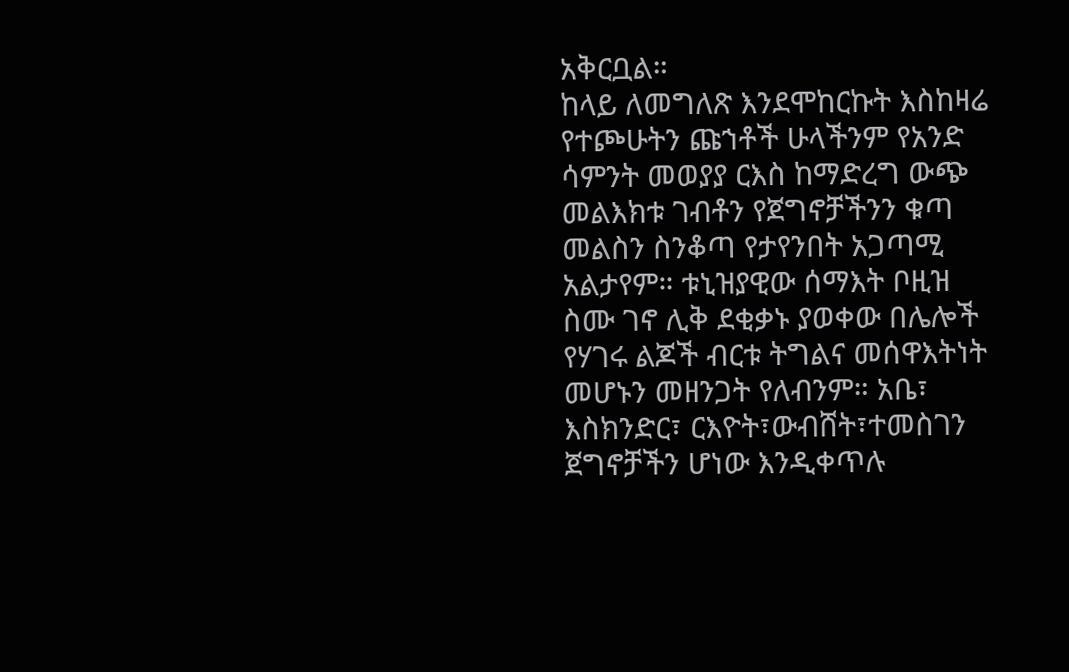አቅርቧል።
ከላይ ለመግለጽ እንደሞከርኩት እስከዛሬ የተጮሁትን ጩኀቶች ሁላችንም የአንድ ሳምንት መወያያ ርእስ ከማድረግ ውጭ መልእክቱ ገብቶን የጀግኖቻችንን ቁጣ መልስን ስንቆጣ የታየንበት አጋጣሚ አልታየም። ቱኒዝያዊው ሰማእት ቦዚዝ ስሙ ገኖ ሊቅ ደቂቃኑ ያወቀው በሌሎች የሃገሩ ልጆች ብርቱ ትግልና መሰዋእትነት መሆኑን መዘንጋት የለብንም። አቤ፣ እስክንድር፣ ርእዮት፣ውብሸት፣ተመስገን ጀግኖቻችን ሆነው እንዲቀጥሉ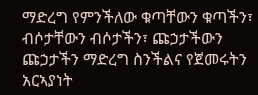ማድረግ የምንችለው ቁጣቸውን ቁጣችን፣ ብሶታቸውን ብሶታችን፣ ጩኃታችውን ጩኃታችን ማድረግ ስንችልና የጀመሩትን አርኣያነት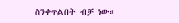ስንቀጥልበት ብቻ ነው።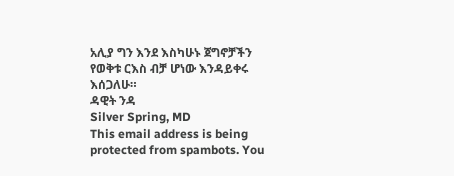አሊያ ግን እንደ እስካሁኑ ጀግኖቻችን የወቅቱ ርእስ ብቻ ሆነው እንዳይቀሩ እሰጋለሁ።
ዳዊት ንዳ
Silver Spring, MD
This email address is being protected from spambots. You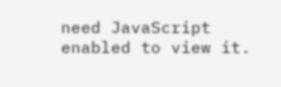need JavaScript enabled to view it.